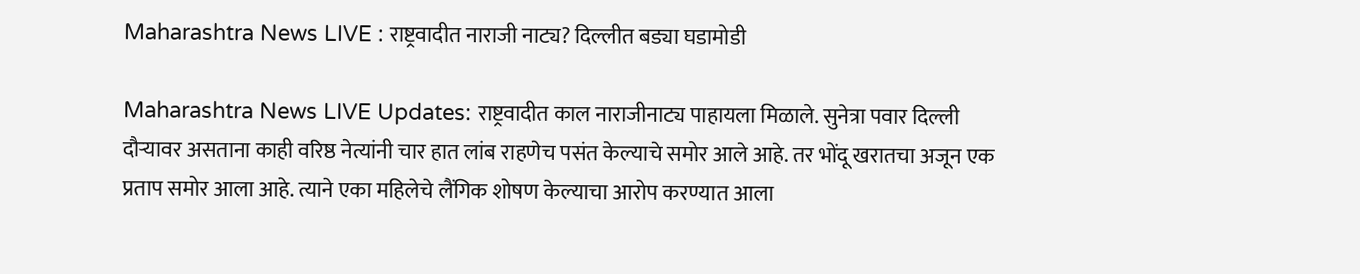Maharashtra News LIVE : राष्ट्रवादीत नाराजी नाट्य? दिल्लीत बड्या घडामोडी

Maharashtra News LIVE Updates: राष्ट्रवादीत काल नाराजीनाट्य पाहायला मिळाले. सुनेत्रा पवार दिल्ली दौऱ्यावर असताना काही वरिष्ठ नेत्यांनी चार हात लांब राहणेच पसंत केल्याचे समोर आले आहे. तर भोंदू खरातचा अजून एक प्रताप समोर आला आहे. त्याने एका महिलेचे लैंगिक शोषण केल्याचा आरोप करण्यात आला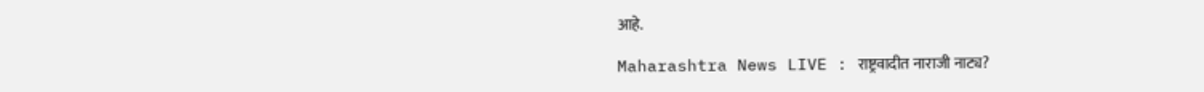आहे.

Maharashtra News LIVE : राष्ट्रवादीत नाराजी नाट्य?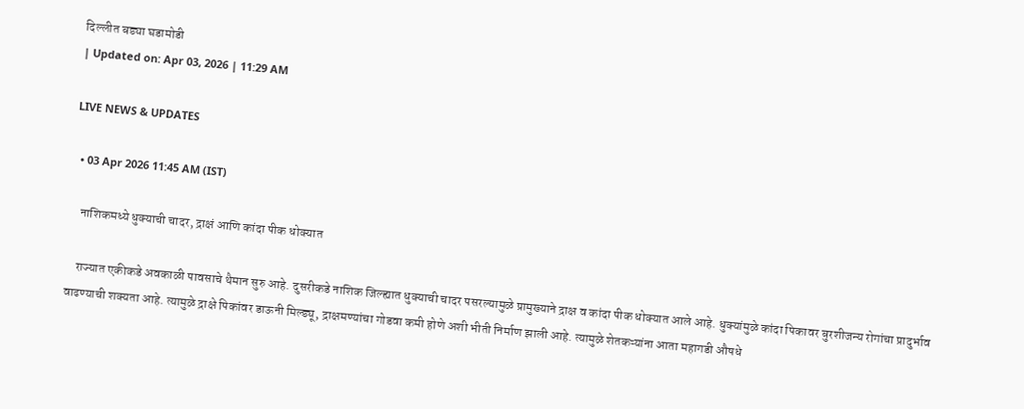दिल्लीत बड्या घडामोडी
| Updated on: Apr 03, 2026 | 11:29 AM

LIVE NEWS & UPDATES

  • 03 Apr 2026 11:45 AM (IST)

    नाशिकमध्ये धुक्याची चादर, द्राक्षं आणि कांदा पीक धोक्यात

    राज्यात एकीकडे अवकाळी पावसाचे थैमान सुरु आहे. दुसरीकडे नाशिक जिल्ह्यात धुक्याची चादर पसरल्यामुळे प्रामुख्याने द्राक्ष व कांदा पीक धोक्यात आले आहे. धुक्यांमुळे कांदा पिकावर बुरशीजन्य रोगांचा प्रादुर्भाव वाढण्याची शक्यता आहे. त्यामुळे द्राक्षे पिकांवर डाऊनी मिल्ड्यू, द्राक्षमण्यांचा गोडवा कमी होणे अशी भीती निर्माण झाली आहे. त्यामुळे शेतकऱ्यांना आता महागडी औषधे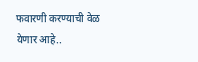फवारणी करण्याची वेळ येणार आहे..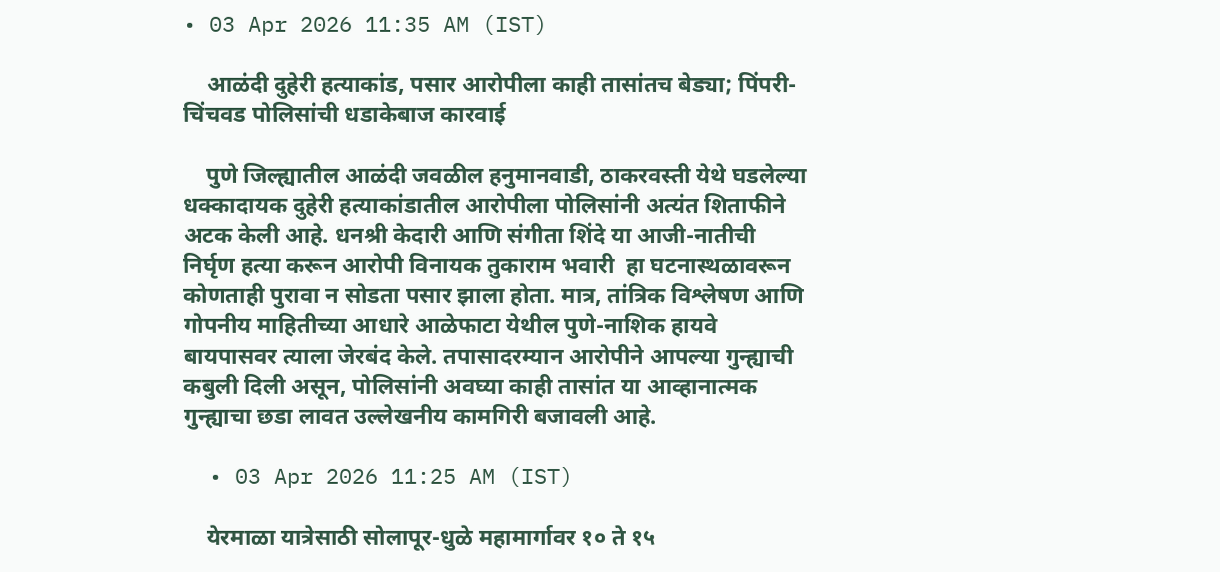• 03 Apr 2026 11:35 AM (IST)

    आळंदी दुहेरी हत्याकांड, पसार आरोपीला काही तासांतच बेड्या; पिंपरी-चिंचवड पोलिसांची धडाकेबाज कारवाई

    पुणे जिल्ह्यातील आळंदी जवळील हनुमानवाडी, ठाकरवस्ती येथे घडलेल्या धक्कादायक दुहेरी हत्याकांडातील आरोपीला पोलिसांनी अत्यंत शिताफीने अटक केली आहे. धनश्री केदारी आणि संगीता शिंदे या आजी-नातीची निर्घृण हत्या करून आरोपी विनायक तुकाराम भवारी  हा घटनास्थळावरून कोणताही पुरावा न सोडता पसार झाला होता. मात्र, तांत्रिक विश्लेषण आणि गोपनीय माहितीच्या आधारे आळेफाटा येथील पुणे-नाशिक हायवे बायपासवर त्याला जेरबंद केले. तपासादरम्यान आरोपीने आपल्या गुन्ह्याची कबुली दिली असून, पोलिसांनी अवघ्या काही तासांत या आव्हानात्मक गुन्ह्याचा छडा लावत उल्लेखनीय कामगिरी बजावली आहे.

  • 03 Apr 2026 11:25 AM (IST)

    येरमाळा यात्रेसाठी सोलापूर-धुळे महामार्गावर १० ते १५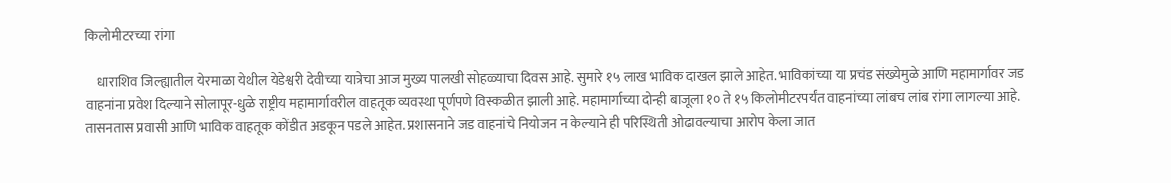किलोमीटरच्या रांगा

    धाराशिव जिल्ह्यातील येरमाळा येथील येडेश्वरी देवीच्या यात्रेचा आज मुख्य पालखी सोहळ्याचा दिवस आहे. सुमारे १५ लाख भाविक दाखल झाले आहेत. भाविकांच्या या प्रचंड संख्येमुळे आणि महामार्गावर जड वाहनांना प्रवेश दिल्याने सोलापूर-धुळे राष्ट्रीय महामार्गावरील वाहतूक व्यवस्था पूर्णपणे विस्कळीत झाली आहे. महामार्गाच्या दोन्ही बाजूला १० ते १५ किलोमीटरपर्यंत वाहनांच्या लांबच लांब रांगा लागल्या आहे.  तासनतास प्रवासी आणि भाविक वाहतूक कोंडीत अडकून पडले आहेत. प्रशासनाने जड वाहनांचे नियोजन न केल्याने ही परिस्थिती ओढावल्याचा आरोप केला जात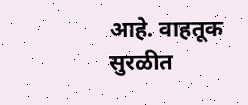आहे. वाहतूक सुरळीत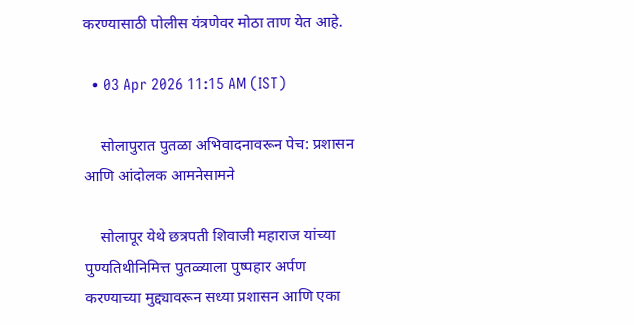करण्यासाठी पोलीस यंत्रणेवर मोठा ताण येत आहे.

  • 03 Apr 2026 11:15 AM (IST)

    सोलापुरात पुतळा अभिवादनावरून पेच: प्रशासन आणि आंदोलक आमनेसामने

    सोलापूर येथे छत्रपती शिवाजी महाराज यांच्या पुण्यतिथीनिमित्त पुतळ्याला पुष्पहार अर्पण करण्याच्या मुद्द्यावरून सध्या प्रशासन आणि एका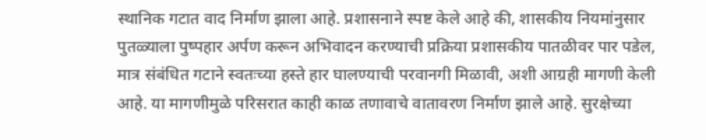स्थानिक गटात वाद निर्माण झाला आहे. प्रशासनाने स्पष्ट केले आहे की, शासकीय नियमांनुसार पुतळ्याला पुष्पहार अर्पण करून अभिवादन करण्याची प्रक्रिया प्रशासकीय पातळीवर पार पडेल, मात्र संबंधित गटाने स्वतःच्या हस्ते हार घालण्याची परवानगी मिळावी, अशी आग्रही मागणी केली आहे. या मागणीमुळे परिसरात काही काळ तणावाचे वातावरण निर्माण झाले आहे. सुरक्षेच्या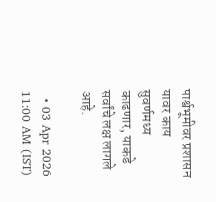पार्श्वभूमीवर प्रशासन यावर काय सुवर्णमध्य काढणार, याकडे सर्वांचे लक्ष लागले आहे.

  • 03 Apr 2026 11:00 AM (IST)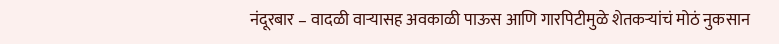नंदूरबार – वादळी वाऱ्यासह अवकाळी पाऊस आणि गारपिटीमुळे शेतकऱ्यांचं मोठं नुकसान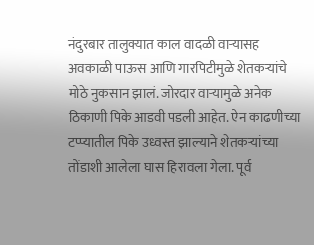नंदुरबार तालुक्यात काल वादळी वाऱ्यासह अवकाळी पाऊस आणि गारपिटीमुळे शेतकऱ्यांचे मोठे नुकसान झालं. जोरदार वाऱ्यामुळे अनेक ठिकाणी पिके आडवी पडली आहेत. ऐन काढणीच्या टप्प्यातील पिके उध्वस्त झाल्याने शेतकऱ्यांच्या तोंडाशी आलेला घास हिरावला गेला. पूर्व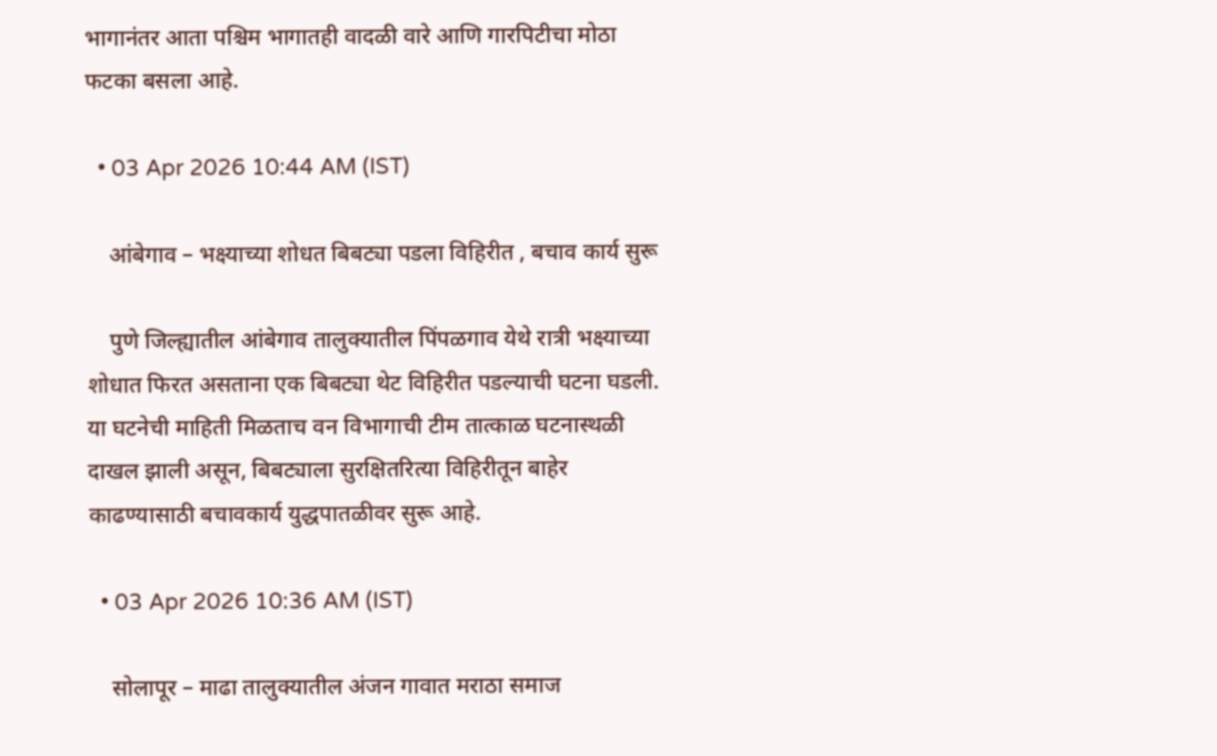भागानंतर आता पश्चिम भागातही वादळी वारे आणि गारपिटीचा मोठा फटका बसला आहे.

  • 03 Apr 2026 10:44 AM (IST)

    आंबेगाव – भक्ष्याच्या शोधत बिबट्या पडला विहिरीत , बचाव कार्य सुरू

    पुणे जिल्ह्यातील आंबेगाव तालुक्यातील पिंपळगाव येथे रात्री भक्ष्याच्या शोधात फिरत असताना एक बिबट्या थेट विहिरीत पडल्याची घटना घडली. या घटनेची माहिती मिळताच वन विभागाची टीम तात्काळ घटनास्थळी दाखल झाली असून, बिबट्याला सुरक्षितरित्या विहिरीतून बाहेर काढण्यासाठी बचावकार्य युद्धपातळीवर सुरू आहे.

  • 03 Apr 2026 10:36 AM (IST)

    सोलापूर – माढा तालुक्यातील अंजन गावात मराठा समाज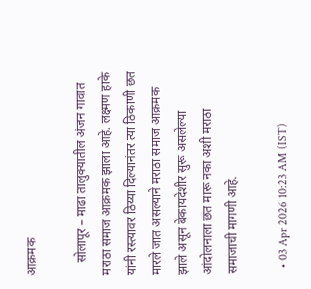आक्रमक

    सोलापूर – माढा तालुक्यातील अंजन गावात मराठा समाज आक्रमक झाला आहे. लक्ष्मण हाके यांनी रस्त्यावर ठिय्या दिल्यानंतर त्या ठिकाणी छत मारले जात असल्याने मराठा समाज आक्रमक झाले असून बेकायदेशीर सुरू असलेल्या आंदोलनाला छत मारू नका अशी मराठा समाजाची मागणी आहे.

  • 03 Apr 2026 10:23 AM (IST)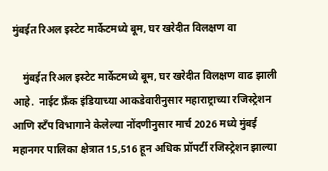मुंबईत रिअल इस्टेट मार्केटमध्ये बूम, घर खरेदीत विलक्षण वा

    मुंबईत रिअल इस्टेट मार्केटमध्ये बूम, घर खरेदीत विलक्षण वाढ झाली आहे.  नाईट फ्रँक इंडियाच्या आकडेवारीनुसार महाराष्ट्राच्या रजिस्ट्रेशन आणि स्टँप विभागाने केलेल्या नोंदणीनुसार मार्च 2026 मध्ये मुंबई महानगर पालिका क्षेत्रात 15,516 हून अधिक प्रॉपर्टी रजिस्ट्रेशन झाल्या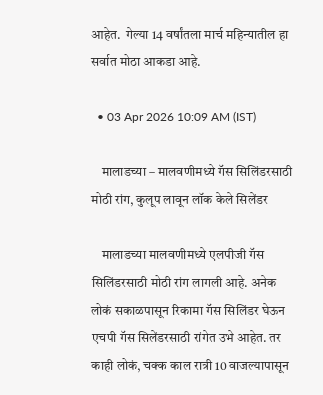आहेत.  गेल्या 14 वर्षांतला मार्च महिन्यातील हा सर्वात मोठा आकडा आहे.

  • 03 Apr 2026 10:09 AM (IST)

    मालाडच्या – मालवणीमध्ये गॅस सिलिंडरसाठी मोठी रांग, कुलूप लावून लॉक केले सिलेंडर

    मालाडच्या मालवणीमध्ये एलपीजी गॅस सिलिंडरसाठी मोठी रांग लागली आहे. अनेक लोकं सकाळपासून रिकामा गॅस सिलिंडर घेऊन एचपी गॅस सिलेंडरसाठी रांगेत उभे आहेत. तर काही लोकं, चक्क काल रात्री 10 वाजल्यापासून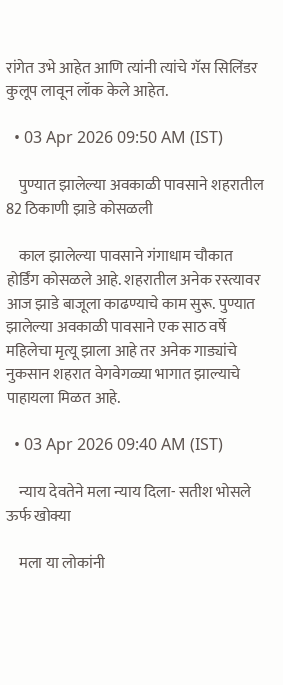रांगेत उभे आहेत आणि त्यांनी त्यांचे गॅस सिलिंडर कुलूप लावून लॉक केले आहेत.

  • 03 Apr 2026 09:50 AM (IST)

    पुण्यात झालेल्या अवकाळी पावसाने शहरातील 82 ठिकाणी झाडे कोसळली

    काल झालेल्या पावसाने गंगाधाम चौकात होर्डिंग कोसळले आहे. शहरातील अनेक रस्त्यावर आज झाडे बाजूला काढण्याचे काम सुरू. पुण्यात झालेल्या अवकाळी पावसाने एक साठ वर्षे महिलेचा मृत्यू झाला आहे तर अनेक गाड्यांचे नुकसान शहरात वेगवेगळ्या भागात झाल्याचे पाहायला मिळत आहे.

  • 03 Apr 2026 09:40 AM (IST)

    न्याय देवतेने मला न्याय दिला- सतीश भोसले ऊर्फ खोक्या

    मला या लोकांनी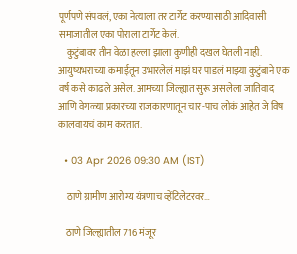पूर्णपणे संपवलं, एका नेत्याला तर टार्गेट करण्यासाठी आदिवासी समाजातील एका पोराला टार्गेट केलं.
    कुटुंबावर तीन वेळा हल्ला झाला कुणीही दखल घेतली नाही. आयुष्यभराच्या कमाईतून उभारलेलं माझं घर पाडलं माझ्या कुटुंबाने एक वर्ष कसे काढले असेल. आमच्या जिल्ह्यात सुरू असलेला जातिवाद आणि वेगळ्या प्रकारच्या राजकारणातून चार-पाच लोकं आहेत जे विष कालवायचं काम करतात.

  • 03 Apr 2026 09:30 AM (IST)

    ठाणे ग्रामीण आरोग्य यंत्रणाच व्हेंटिलेटरवर…

    ठाणे जिल्ह्यातील 716 मंजूर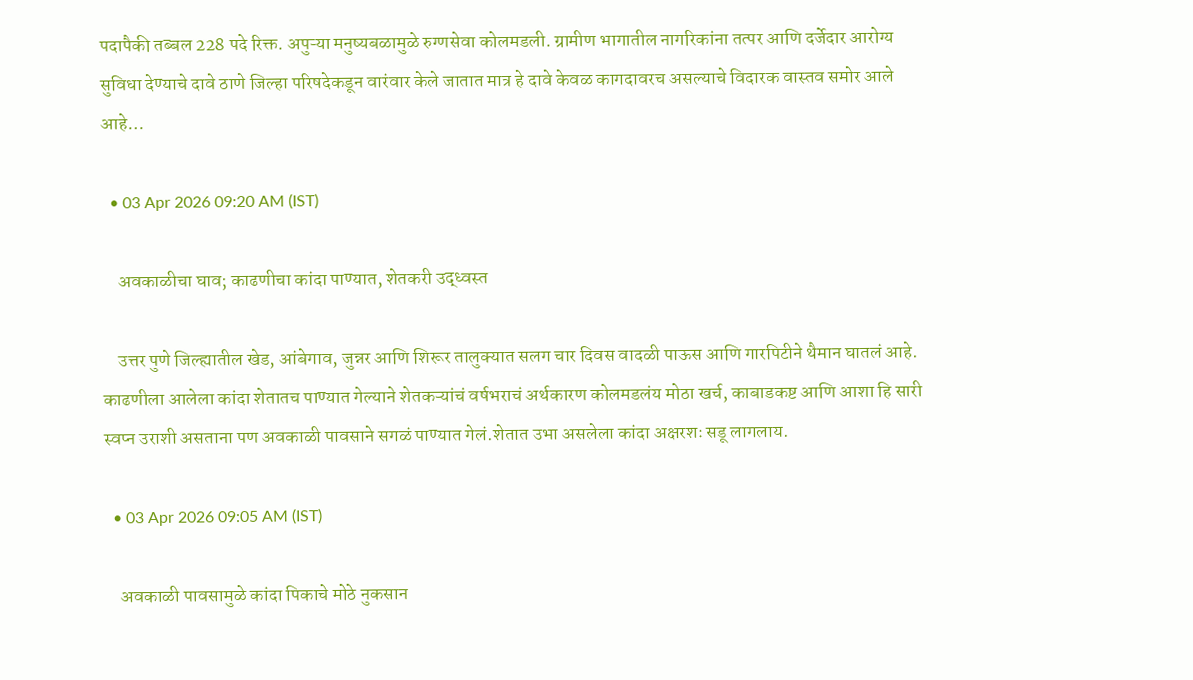पदापैकी तब्बल 228 पदे रिक्त. अपुऱ्या मनुष्यबळामुळे रुग्णसेवा कोलमडली. ग्रामीण भागातील नागरिकांना तत्पर आणि दर्जेदार आरोग्य सुविधा देण्याचे दावे ठाणे जिल्हा परिषदेकडून वारंवार केले जातात मात्र हे दावे केवळ कागदावरच असल्याचे विदारक वास्तव समोर आले आहे…

  • 03 Apr 2026 09:20 AM (IST)

    अवकाळीचा घाव; काढणीचा कांदा पाण्यात, शेतकरी उद्ध्वस्त

    उत्तर पुणे जिल्ह्यातील खेड, आंबेगाव, जुन्नर आणि शिरूर तालुक्यात सलग चार दिवस वादळी पाऊस आणि गारपिटीने थैमान घातलं आहे. काढणीला आलेला कांदा शेतातच पाण्यात गेल्याने शेतकऱ्यांचं वर्षभराचं अर्थकारण कोलमडलंय मोठा खर्च, काबाडकष्ट आणि आशा हि सारी स्वप्न उराशी असताना पण अवकाळी पावसाने सगळं पाण्यात गेलं.शेतात उभा असलेला कांदा अक्षरशः सडू लागलाय.

  • 03 Apr 2026 09:05 AM (IST)

    अवकाळी पावसामुळे कांदा पिकाचे मोठे नुकसान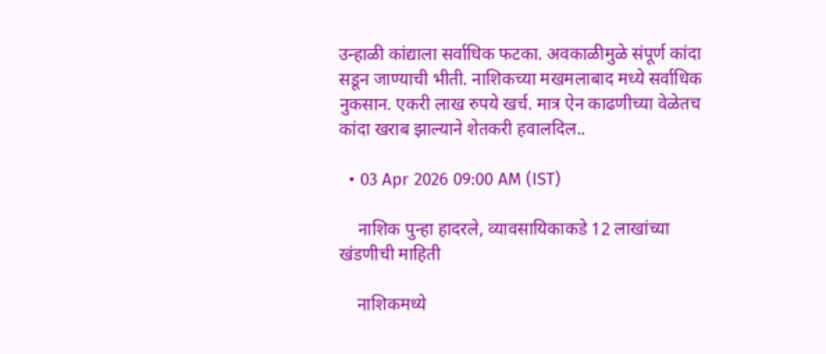उन्हाळी कांद्याला सर्वाधिक फटका. अवकाळीमुळे संपूर्ण कांदा सडून जाण्याची भीती. नाशिकच्या मखमलाबाद मध्ये सर्वाधिक नुकसान. एकरी लाख रुपये खर्च. मात्र ऐन काढणीच्या वेळेतच कांदा खराब झाल्याने शेतकरी हवालदिल..

  • 03 Apr 2026 09:00 AM (IST)

    नाशिक पुन्हा हादरले, व्यावसायिकाकडे 12 लाखांच्या खंडणीची माहिती

    नाशिकमध्ये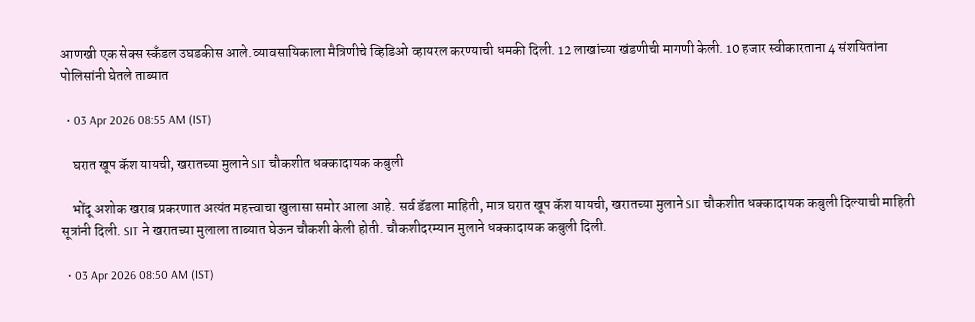आणखी एक सेक्स स्कँडल उघडकीस आले.व्यावसायिकाला मैत्रिणीचे व्हिडिओ व्हायरल करण्याची धमकी दिली. 12 लाखांच्या खंडणीची मागणी केली. 10 हजार स्वीकारताना 4 संशयितांना पोलिसांनी घेतले ताब्यात

  • 03 Apr 2026 08:55 AM (IST)

    घरात खूप कॅश यायची, खरातच्या मुलाने SIT चौकशीत धक्कादायक कबुली

    भोंदू अशोक खराब प्रकरणात अत्यंत महत्त्वाचा खुलासा समोर आला आहे. सर्व डॅडला माहिती, मात्र घरात खूप कॅश यायची, खरातच्या मुलाने SIT चौकशीत धक्कादायक कबुली दिल्याची माहिती सूत्रांनी दिली. SIT ने खरातच्या मुलाला ताब्यात घेऊन चौकशी केली होती. चौकशीदरम्यान मुलाने धक्कादायक कबुली दिली.

  • 03 Apr 2026 08:50 AM (IST)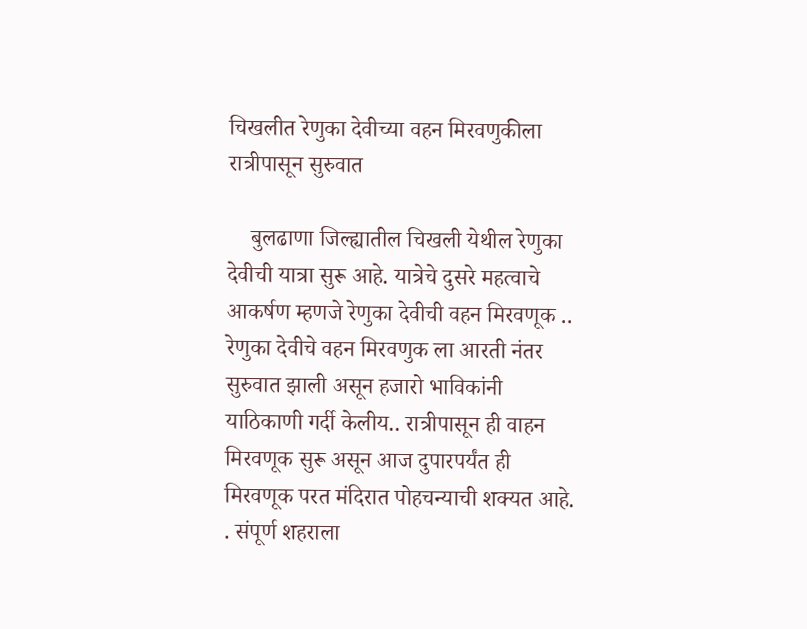चिखलीत रेणुका देवीच्या वहन मिरवणुकीला रात्रीपासून सुरुवात

    बुलढाणा जिल्ह्यातील चिखली येथील रेणुका देवीची यात्रा सुरू आहे. यात्रेचे दुसरे महत्वाचे आकर्षण म्हणजे रेणुका देवीची वहन मिरवणूक .. रेणुका देवीचे वहन मिरवणुक ला आरती नंतर सुरुवात झाली असून हजारो भाविकांनी याठिकाणी गर्दी केलीय.. रात्रीपासून ही वाहन मिरवणूक सुरू असून आज दुपारपर्यंत ही मिरवणूक परत मंदिरात पोहचन्याची शक्यत आहे. . संपूर्ण शहराला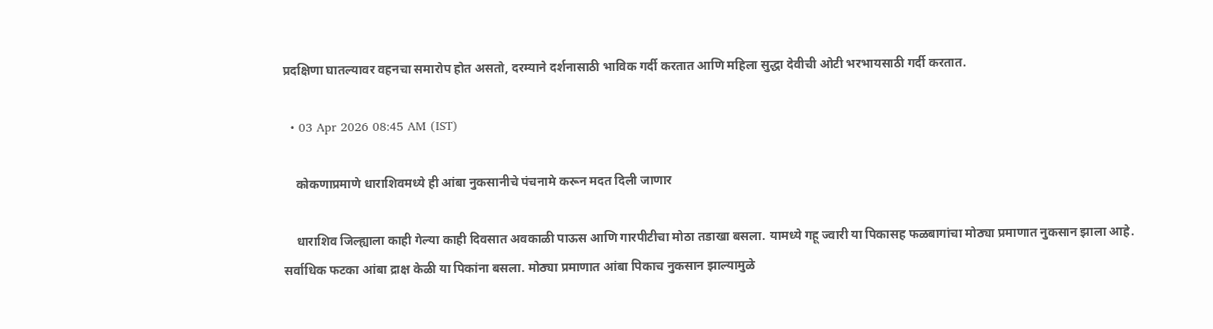प्रदक्षिणा घातल्यावर वहनचा समारोप होत असतो, दरम्याने दर्शनासाठी भाविक गर्दी करतात आणि महिला सुद्धा देवीची ओटी भरभायसाठी गर्दी करतात.

  • 03 Apr 2026 08:45 AM (IST)

    कोकणाप्रमाणे धाराशिवमध्ये ही आंबा नुकसानीचे पंचनामे करून मदत दिली जाणार

    धाराशिव जिल्ह्याला काही गेल्या काही दिवसात अवकाळी पाऊस आणि गारपीटीचा मोठा तडाखा बसला. यामध्ये गहू ज्वारी या पिकासह फळबागांचा मोठ्या प्रमाणात नुकसान झाला आहे. सर्वाधिक फटका आंबा द्राक्ष केळी या पिकांना बसला. मोठ्या प्रमाणात आंबा पिकाच नुकसान झाल्यामुळे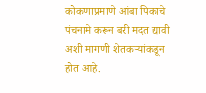कोकणाप्रमाणे आंबा पिकाचे पंचनामे करून बरी मदत द्यावी अशी मागणी शेतकऱ्यांकडून होत आहे.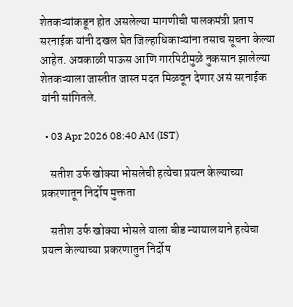शेतकऱ्यांकडून होत असलेल्या मागणीची पालकमंत्री प्रताप सरनाईक यांनी दखल घेत जिल्हाधिकाऱ्यांना तसाच सूचना केल्या आहेत. अवकाळी पाऊस आणि गारपिटीमुळे नुकसान झालेल्या शेतकऱ्याला जास्तीत जास्त मदत मिळवून देणार असं सरनाईक यांनी सांगितले.

  • 03 Apr 2026 08:40 AM (IST)

    सतीश उर्फ खोक्या भोसलेची हत्येचा प्रयत्न केल्याच्या प्रकरणातून निर्दोष मुक्तता

    सतीश उर्फ खोक्या भोसले याला बीड न्यायालयाने हत्येचा प्रयत्न केल्याच्या प्रकरणातुन निर्दोष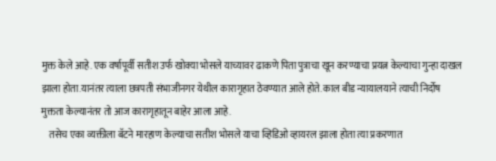मुक्त केले आहे. एक वर्षापूर्वी सतीश उर्फ खोक्या भोसले याच्यावर ढाकणे पिता पुत्राचा खून करण्याचा प्रयत्न केल्याचा गुन्हा दाखल झाला होता.यानंतर त्याला छत्रपती संभाजीनगर येथील कारागृहात ठेवण्यात आले होते. काल बीड न्यायालयाने त्याची निर्दोष मुक्तता केल्यानंतर तो आज कारागृहातून बाहेर आला आहे.
    तसेच एका व्यक्तीला बॅटने मारहाण केल्याचा सतीश भोसले याचा व्हिडिओ व्हायरल झाला होता त्या प्रकरणात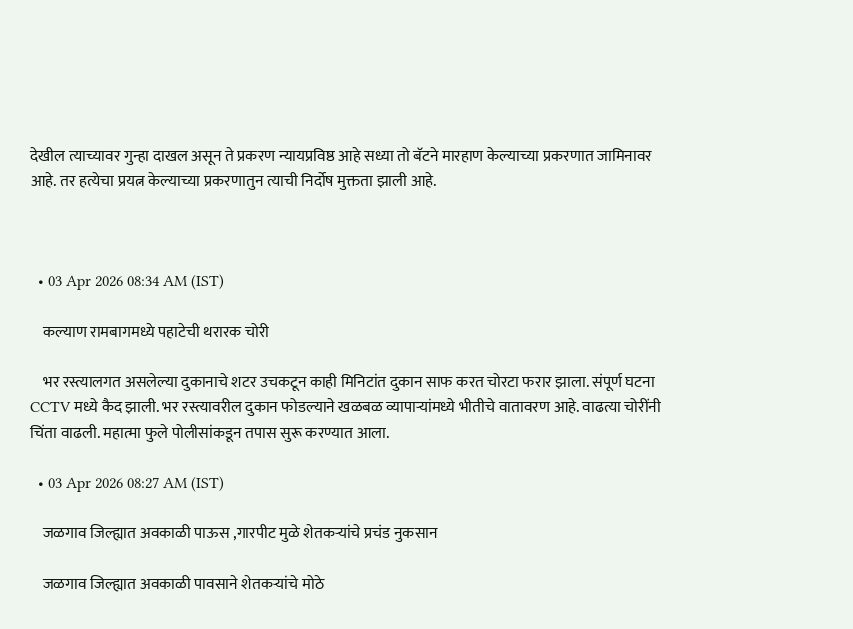देखील त्याच्यावर गुन्हा दाखल असून ते प्रकरण न्यायप्रविष्ठ आहे सध्या तो बॅटने मारहाण केल्याच्या प्रकरणात जामिनावर आहे. तर हत्येचा प्रयत्न केल्याच्या प्रकरणातुन त्याची निर्दोष मुक्तता झाली आहे.



  • 03 Apr 2026 08:34 AM (IST)

    कल्याण रामबागमध्ये पहाटेची थरारक चोरी

    भर रस्त्यालगत असलेल्या दुकानाचे शटर उचकटून काही मिनिटांत दुकान साफ करत चोरटा फरार झाला. संपूर्ण घटना CCTV मध्ये कैद झाली. भर रस्त्यावरील दुकान फोडल्याने खळबळ व्यापाऱ्यांमध्ये भीतीचे वातावरण आहे. वाढत्या चोरींनी चिंता वाढली. महात्मा फुले पोलीसांकडून तपास सुरू करण्यात आला.

  • 03 Apr 2026 08:27 AM (IST)

    जळगाव जिल्ह्यात अवकाळी पाऊस ,गारपीट मुळे शेतकऱ्यांचे प्रचंड नुकसान

    जळगाव जिल्ह्यात अवकाळी पावसाने शेतकऱ्यांचे मोठे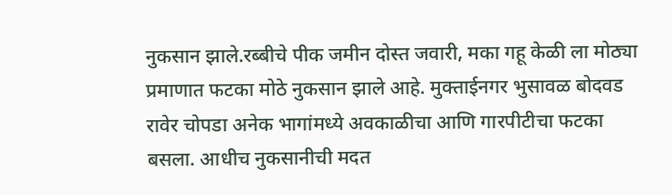नुकसान झाले.रब्बीचे पीक जमीन दोस्त जवारी, मका गहू केळी ला मोठ्या प्रमाणात फटका मोठे नुकसान झाले आहे. मुक्ताईनगर भुसावळ बोदवड रावेर चोपडा अनेक भागांमध्ये अवकाळीचा आणि गारपीटीचा फटका बसला. आधीच नुकसानीची मदत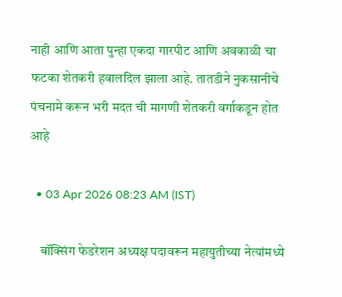नाही आणि आता पुन्हा एकदा गारपीट आणि अवकाळी चा फटका शेतकरी हवालदिल झाला आहे. तातडीने नुकसानीचे पंचनामे करून भरी मदत ची मागणी शेतकरी वर्गाकडून होत आहे

  • 03 Apr 2026 08:23 AM (IST)

    बॉक्सिंग फेडरेशन अध्यक्ष पदावरून महायुतीच्या नेत्यांमध्ये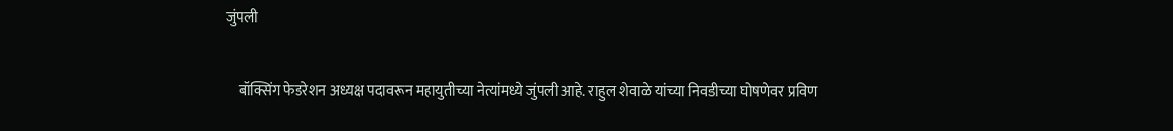जुंपली

    बॉक्सिंग फेडरेशन अध्यक्ष पदावरून महायुतीच्या नेत्यांमध्ये जुंपली आहे. राहुल शेवाळे यांच्या निवडीच्या घोषणेवर प्रविण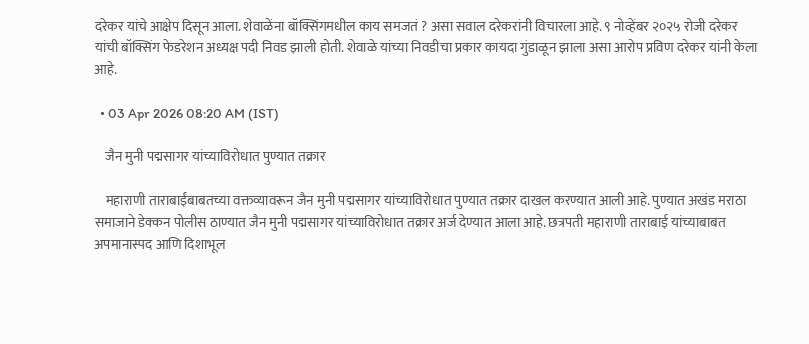दरेकर यांचे आक्षेप दिसून आला. शेवाळेंना बॉक्सिंगमधील काय समजतं ? असा सवाल दरेकरांनी विचारला आहे. ९ नोव्हेंबर २०२५ रोजी दरेकर यांची बॉक्सिंग फेडरेशन अध्यक्ष पदी निवड झाली होती. शेवाळे यांच्या निवडीचा प्रकार कायदा गुंडाळून झाला असा आरोप प्रविण दरेकर यांनी केला आहे.

  • 03 Apr 2026 08:20 AM (IST)

    जैन मुनी पद्मसागर यांच्याविरोधात पुण्यात तक्रार

    महाराणी ताराबाईंबाबतच्या वक्तव्यावरून जैन मुनी पद्मसागर यांच्याविरोधात पुण्यात तक्रार दाखल करण्यात आली आहे. पुण्यात अखंड मराठा समाजाने डेक्कन पोलीस ठाण्यात जैन मुनी पद्मसागर यांच्याविरोधात तक्रार अर्ज देण्यात आला आहे. छत्रपती महाराणी ताराबाई यांच्याबाबत अपमानास्पद आणि दिशाभूल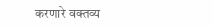करणारे वक्तव्य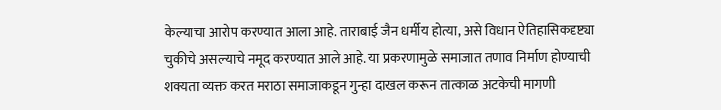केल्याचा आरोप करण्यात आला आहे. ताराबाई जैन धर्मीय होत्या, असे विधान ऐतिहासिकदृष्ट्या चुकीचे असल्याचे नमूद करण्यात आले आहे. या प्रकरणामुळे समाजात तणाव निर्माण होण्याची शक्यता व्यक्त करत मराठा समाजाकडून गुन्हा दाखल करून तात्काळ अटकेची मागणी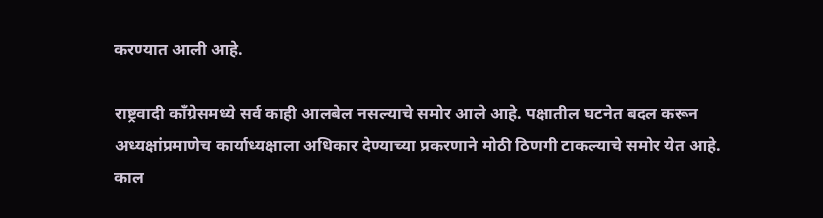करण्यात आली आहे.

राष्ट्रवादी काँग्रेसमध्ये सर्व काही आलबेल नसल्याचे समोर आले आहे. पक्षातील घटनेत बदल करून अध्यक्षांप्रमाणेच कार्याध्यक्षाला अधिकार देण्याच्या प्रकरणाने मोठी ठिणगी टाकल्याचे समोर येत आहे. काल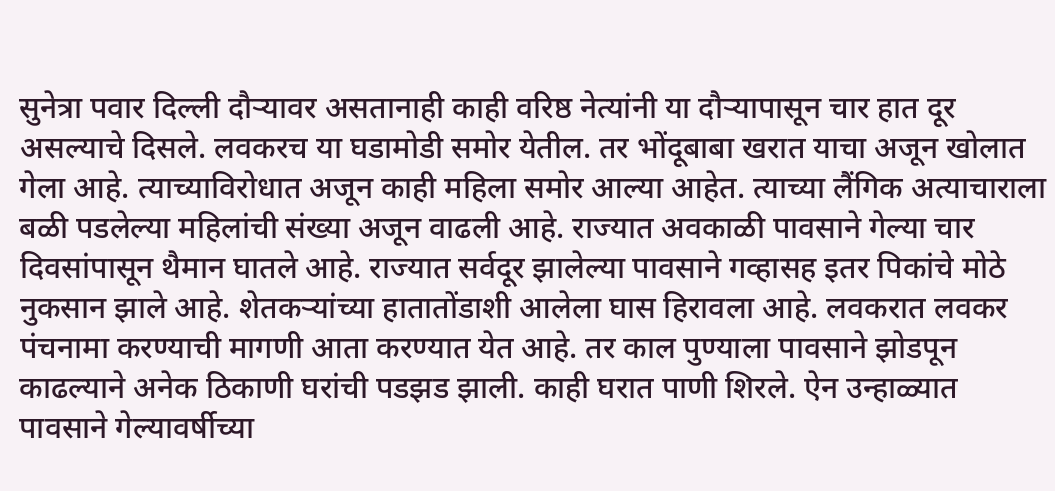सुनेत्रा पवार दिल्ली दौऱ्यावर असतानाही काही वरिष्ठ नेत्यांनी या दौऱ्यापासून चार हात दूर असल्याचे दिसले. लवकरच या घडामोडी समोर येतील. तर भोंदूबाबा खरात याचा अजून खोलात गेला आहे. त्याच्याविरोधात अजून काही महिला समोर आल्या आहेत. त्याच्या लैंगिक अत्याचाराला बळी पडलेल्या महिलांची संख्या अजून वाढली आहे. राज्यात अवकाळी पावसाने गेल्या चार दिवसांपासून थैमान घातले आहे. राज्यात सर्वदूर झालेल्या पावसाने गव्हासह इतर पिकांचे मोठे नुकसान झाले आहे. शेतकऱ्यांच्या हातातोंडाशी आलेला घास हिरावला आहे. लवकरात लवकर पंचनामा करण्याची मागणी आता करण्यात येत आहे. तर काल पुण्याला पावसाने झोडपून काढल्याने अनेक ठिकाणी घरांची पडझड झाली. काही घरात पाणी शिरले. ऐन उन्हाळ्यात पावसाने गेल्यावर्षीच्या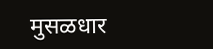मुसळधार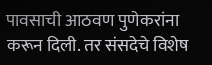पावसाची आठवण पुणेकरांना करून दिली. तर संसदेचे विशेष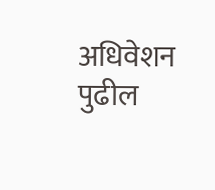अधिवेशन पुढील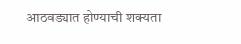आठवड्यात होण्याची शक्यता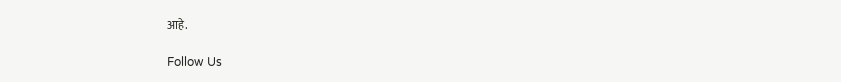आहे.

Follow Us